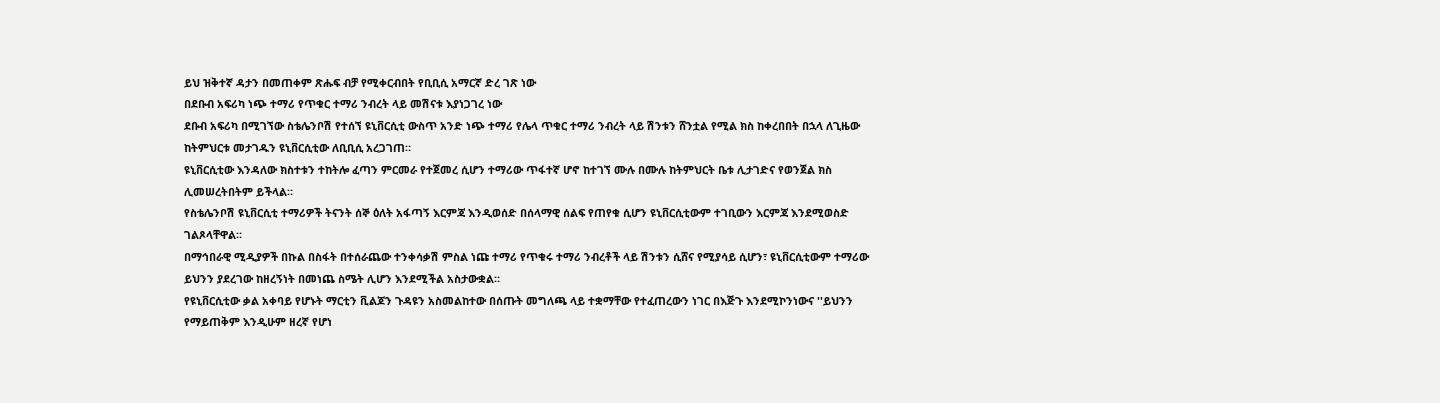ይህ ዝቅተኛ ዳታን በመጠቀም ጽሑፍ ብቻ የሚቀርብበት የቢቢሲ አማርኛ ድረ ገጽ ነው
በደቡብ አፍሪካ ነጭ ተማሪ የጥቁር ተማሪ ንብረት ላይ መሽናቱ እያነጋገረ ነው
ደቡብ አፍሪካ በሚገኘው ስቴሌንቦሽ የተሰኘ ዩኒቨርሲቲ ውስጥ አንድ ነጭ ተማሪ የሌላ ጥቁር ተማሪ ንብረት ላይ ሽንቱን ሸንቷል የሚል ክስ ከቀረበበት በኋላ ለጊዜው ከትምህርቱ መታገዱን ዩኒቨርሲቲው ለቢቢሲ አረጋገጠ።
ዩኒቨርሲቲው እንዳለው ክስተቱን ተከትሎ ፈጣን ምርመራ የተጀመረ ሲሆን ተማሪው ጥፋተኛ ሆኖ ከተገኘ ሙሉ በሙሉ ከትምህርት ቤቱ ሊታገድና የወንጀል ክስ ሊመሠረትበትም ይችላል።
የስቴሌንቦሽ ዩኒቨርሲቲ ተማሪዎች ትናንት ሰኞ ዕለት አፋጣኝ እርምጃ እንዲወሰድ በሰላማዊ ሰልፍ የጠየቁ ሲሆን ዩኒቨርሲቲውም ተገቢውን እርምጃ እንደሚወስድ ገልጾላቸዋል።
በማኅበራዊ ሚዲያዎች በኩል በስፋት በተሰራጨው ተንቀሳቃሽ ምስል ነጩ ተማሪ የጥቁሩ ተማሪ ንብረቶች ላይ ሽንቱን ሲሸና የሚያሳይ ሲሆን፣ ዩኒቨርሲቲውም ተማሪው ይህንን ያደረገው ከዘረኝነት በመነጨ ስሜት ሊሆን እንደሚችል አስታውቋል።
የዩኒቨርሲቲው ቃል አቀባይ የሆኑት ማርቲን ቪልጆን ጉዳዩን አስመልከተው በሰጡት መግለጫ ላይ ተቋማቸው የተፈጠረውን ነገር በእጅጉ እንደሚኮንነውና ''ይህንን የማይጠቅም እንዲሁም ዘረኛ የሆነ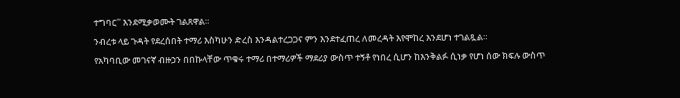ተግባር'' እንደሚቃወሙት ገልጸዋል።
ንብረቱ ላይ ጉዳት የደረሰበት ተማሪ እስካሁን ድረስ እንዳልተረጋጋና ምን እንደተፈጠረ ለመረዳት እየሞከረ እንደሆነ ተገልጿል።
የአካባቢው መገናኛ ብዙኃን በበኩላቸው ጥቁሩ ተማሪ በተማሪዎች ማደሪያ ውስጥ ተኝቶ የነበረ ሲሆን ከእንቅልፉ ሲነቃ የሆነ ሰው ክፍሉ ውስጥ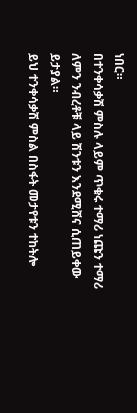ነበር።
በተንቀሳቃሽ ምስሉ ላይም ጥቁሩ ተማሪ ነጩን ተማሪ ለምን ንብረቶቹ ላይ ሽንቱን እንደሚሸና ሲጠይቀው ይታያል።
ይህ ተንቀሳቃሽ ምስል በስፋት መታየቱን ተከትሎ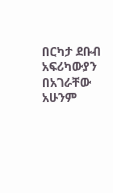በርካታ ደቡብ አፍሪካውያን በአገራቸው አሁንም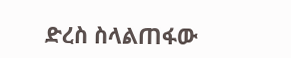ድረስ ስላልጠፋው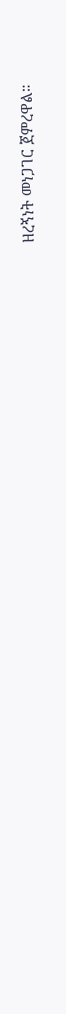ዘረኝነት መነጋገር ጀምረዋል።